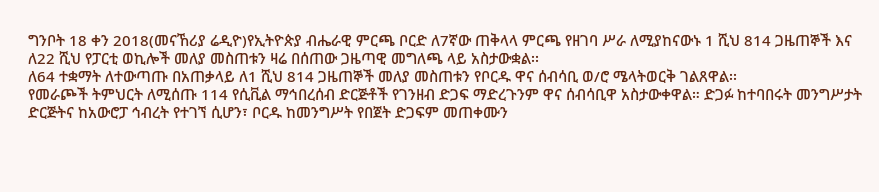ግንቦት 18 ቀን 2018(መናኸሪያ ሬዲዮ)የኢትዮጵያ ብሔራዊ ምርጫ ቦርድ ለ7ኛው ጠቅላላ ምርጫ የዘገባ ሥራ ለሚያከናውኑ 1 ሺህ 814 ጋዜጠኞች እና ለ22 ሺህ የፓርቲ ወኪሎች መለያ መስጠቱን ዛሬ በሰጠው ጋዜጣዊ መግለጫ ላይ አስታውቋል፡፡
ለ64 ተቋማት ለተውጣጡ በአጠቃላይ ለ1 ሺህ 814 ጋዜጠኞች መለያ መስጠቱን የቦርዱ ዋና ሰብሳቢ ወ/ሮ ሜላትወርቅ ገልጸዋል፡፡
የመራጮች ትምህርት ለሚሰጡ 114 የሲቪል ማኅበረሰብ ድርጅቶች የገንዘብ ድጋፍ ማድረጉንም ዋና ሰብሳቢዋ አስታውቀዋል። ድጋፉ ከተባበሩት መንግሥታት ድርጅትና ከአውሮፓ ኅብረት የተገኘ ሲሆን፣ ቦርዱ ከመንግሥት የበጀት ድጋፍም መጠቀሙን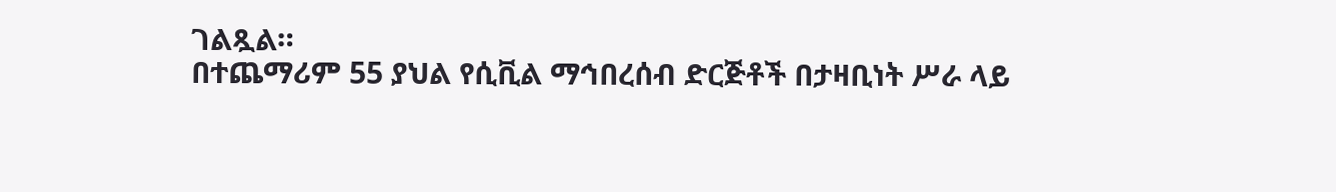ገልጿል።
በተጨማሪም 55 ያህል የሲቪል ማኅበረሰብ ድርጅቶች በታዛቢነት ሥራ ላይ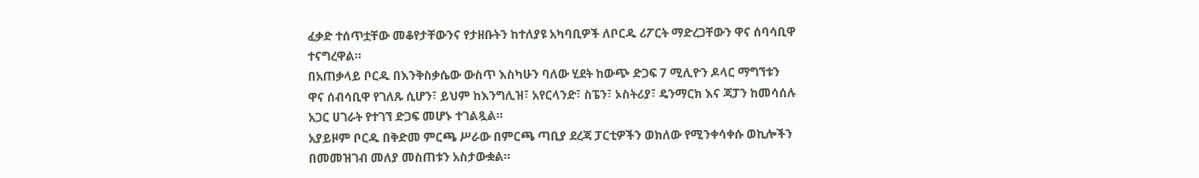ፈቃድ ተሰጥቷቸው መቆየታቸውንና የታዘቡትን ከተለያዩ አካባቢዎች ለቦርዱ ሪፖርት ማድረጋቸውን ዋና ሰባሳቢዋ ተናግረዋል።
በአጠቃላይ ቦርዱ በእንቅስቃሴው ውስጥ እስካሁን ባለው ሂደት ከውጭ ድጋፍ 7 ሚሊዮን ዶላር ማግኘቱን ዋና ሰብሳቢዋ የገለጹ ሲሆን፣ ይህም ከእንግሊዝ፣ አየርላንድ፣ ስፔን፣ ኦስትሪያ፣ ዴንማርክ እና ጃፓን ከመሳሰሉ አጋር ሀገራት የተገኘ ድጋፍ መሆኑ ተገልጿል።
አያይዞም ቦርዱ በቅድመ ምርጫ ሥራው በምርጫ ጣቢያ ደረጃ ፓርቲዎችን ወክለው የሚንቀሳቀሱ ወኪሎችን በመመዝገብ መለያ መስጠቱን አስታውቋል።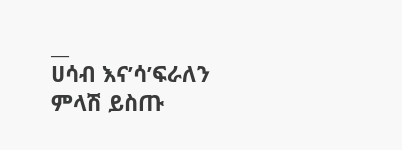__
ሀሳብ እና’ሳ’ፍራለን
ምላሽ ይስጡ